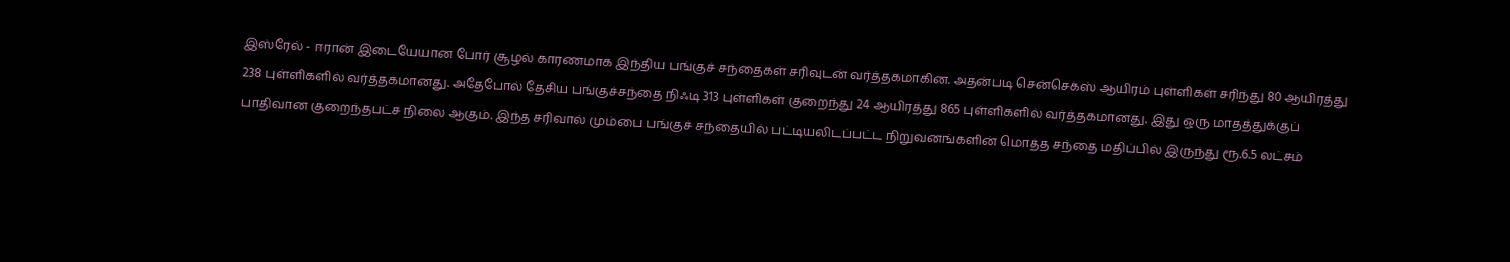இஸ்ரேல் - ஈரான் இடையேயான போர் சூழல் காரணமாக இந்திய பங்குச் சந்தைகள் சரிவுடன் வர்த்தகமாகின. அதன்படி சென்செக்ஸ் ஆயிரம் புள்ளிகள் சரிந்து 80 ஆயிரத்து 238 புள்ளிகளில் வர்த்தகமானது. அதேபோல் தேசிய பங்குச்சந்தை நிஃடி 313 புள்ளிகள் குறைந்து 24 ஆயிரத்து 865 புள்ளிகளில் வர்த்தகமானது. இது ஒரு மாதத்துக்குப் பாதிவான குறைந்தபட்ச நிலை ஆகும். இந்த சரிவால் மும்பை பங்குச் சந்தையில் பட்டியலிடப்பட்ட நிறுவனங்களின் மொத்த சந்தை மதிப்பில் இருந்து ரூ.6.5 லட்சம்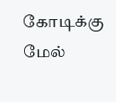கோடிக்கு மேல்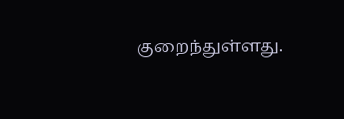குறைந்துள்ளது.